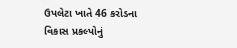ઉપલેટા ખાતે 46 કરોડના વિકાસ પ્રકલ્પોનું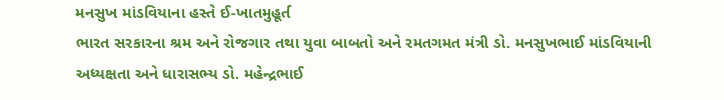મનસુખ માંડવિયાના હસ્તે ઈ-ખાતમુહૂર્ત
ભારત સરકારના શ્રમ અને રોજગાર તથા યુવા બાબતો અને રમતગમત મંત્રી ડો. મનસુખભાઈ માંડવિયાની અધ્યક્ષતા અને ધારાસભ્ય ડો. મહેન્દ્રભાઈ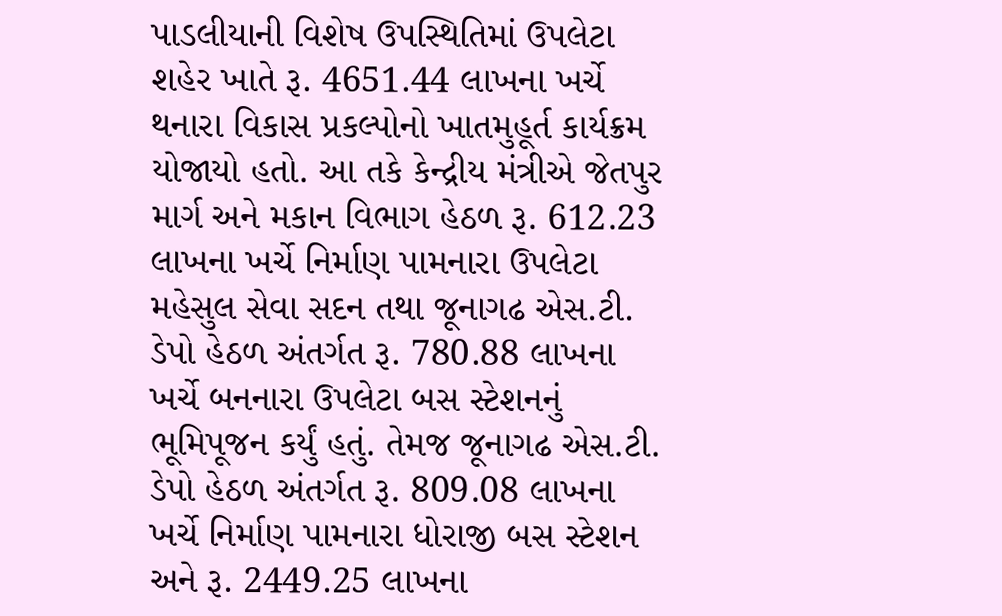પાડલીયાની વિશેષ ઉપસ્થિતિમાં ઉપલેટા શહેર ખાતે રૂ. 4651.44 લાખના ખર્ચે થનારા વિકાસ પ્રકલ્પોનો ખાતમુહૂર્ત કાર્યક્રમ યોજાયો હતો. આ તકે કેન્દ્રીય મંત્રીએ જેતપુર માર્ગ અને મકાન વિભાગ હેઠળ રૂ. 612.23 લાખના ખર્ચે નિર્માણ પામનારા ઉપલેટા મહેસુલ સેવા સદન તથા જૂનાગઢ એસ.ટી. ડેપો હેઠળ અંતર્ગત રૂ. 780.88 લાખના ખર્ચે બનનારા ઉપલેટા બસ સ્ટેશનનું ભૂમિપૂજન કર્યું હતું. તેમજ જૂનાગઢ એસ.ટી. ડેપો હેઠળ અંતર્ગત રૂ. 809.08 લાખના ખર્ચે નિર્માણ પામનારા ધોરાજી બસ સ્ટેશન અને રૂ. 2449.25 લાખના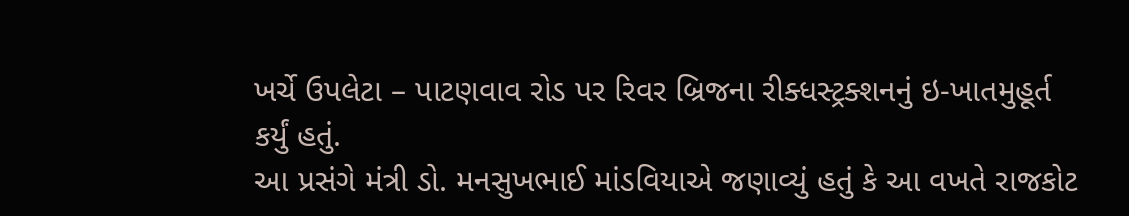ખર્ચે ઉપલેટા – પાટણવાવ રોડ પર રિવર બ્રિજના રીક્ધસ્ટ્રક્શનનું ઇ-ખાતમુહૂર્ત કર્યું હતું.
આ પ્રસંગે મંત્રી ડો. મનસુખભાઈ માંડવિયાએ જણાવ્યું હતું કે આ વખતે રાજકોટ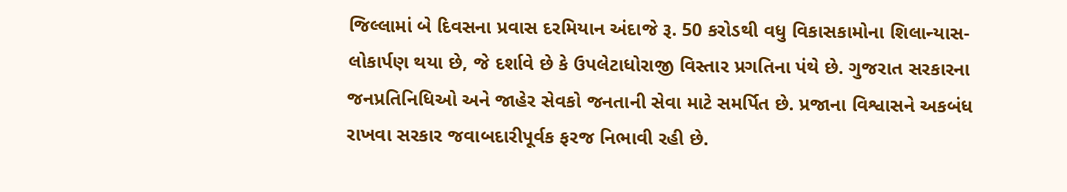જિલ્લામાં બે દિવસના પ્રવાસ દરમિયાન અંદાજે રૂ. 50 કરોડથી વધુ વિકાસકામોના શિલાન્યાસ-લોકાર્પણ થયા છે, જે દર્શાવે છે કે ઉપલેટાધોરાજી વિસ્તાર પ્રગતિના પંથે છે. ગુજરાત સરકારના જનપ્રતિનિધિઓ અને જાહેર સેવકો જનતાની સેવા માટે સમર્પિત છે. પ્રજાના વિશ્વાસને અકબંધ રાખવા સરકાર જવાબદારીપૂર્વક ફરજ નિભાવી રહી છે.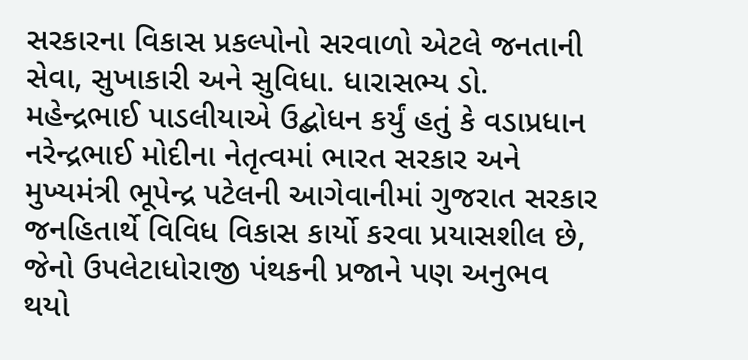સરકારના વિકાસ પ્રકલ્પોનો સરવાળો એટલે જનતાની સેવા, સુખાકારી અને સુવિધા. ધારાસભ્ય ડો. મહેન્દ્રભાઈ પાડલીયાએ ઉદ્બોધન કર્યું હતું કે વડાપ્રધાન નરેન્દ્રભાઈ મોદીના નેતૃત્વમાં ભારત સરકાર અને મુખ્યમંત્રી ભૂપેન્દ્ર પટેલની આગેવાનીમાં ગુજરાત સરકાર જનહિતાર્થે વિવિધ વિકાસ કાર્યો કરવા પ્રયાસશીલ છે, જેનો ઉપલેટાધોરાજી પંથકની પ્રજાને પણ અનુભવ થયો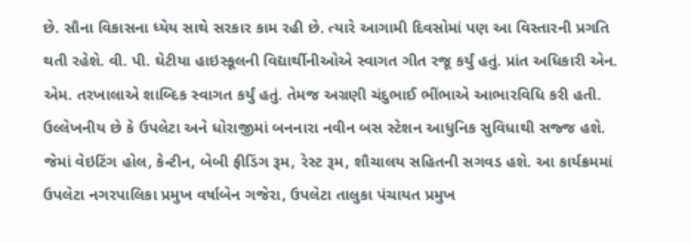છે. સૌના વિકાસના ધ્યેય સાથે સરકાર કામ રહી છે. ત્યારે આગામી દિવસોમાં પણ આ વિસ્તારની પ્રગતિ થતી રહેશે. વી. પી. ઘેટીયા હાઇસ્કૂલની વિદ્યાર્થીનીઓએ સ્વાગત ગીત રજૂ કર્યું હતું. પ્રાંત અધિકારી એન. એમ. તરખાલાએ શાબ્દિક સ્વાગત કર્યું હતું. તેમજ અગ્રણી ચંદુભાઈ ભીંભાએ આભારવિધિ કરી હતી. ઉલ્લેખનીય છે કે ઉપલેટા અને ધોરાજીમાં બનનારા નવીન બસ સ્ટેશન આધુનિક સુવિધાથી સજ્જ હશે. જેમાં વેઇટિંગ હોલ, કેન્ટીન, બેબી ફીડિંગ રૂમ, રેસ્ટ રૂમ, શૌચાલય સહિતની સગવડ હશે. આ કાર્યક્રમમાં ઉપલેટા નગરપાલિકા પ્રમુખ વર્ષાબેન ગજેરા, ઉપલેટા તાલુકા પંચાયત પ્રમુખ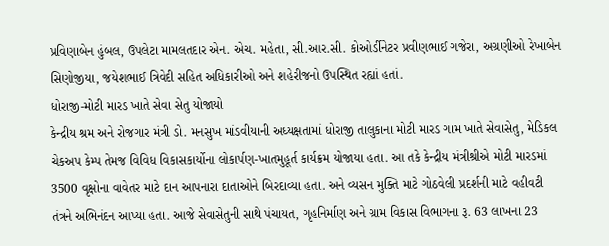પ્રવિણાબેન હુંબલ, ઉપલેટા મામલતદાર એન. એચ. મહેતા, સી.આર.સી. કોઓર્ડીનેટર પ્રવીણભાઈ ગજેરા, અગ્રણીઓ રેખાબેન સિણોજીયા, જયેશભાઈ ત્રિવેદી સહિત અધિકારીઓ અને શહેરીજનો ઉપસ્થિત રહ્યાં હતાં.
ધોરાજી-મોટી મારડ ખાતે સેવા સેતુ યોજાયો
કેન્દ્રીય શ્રમ અને રોજગાર મંત્રી ડો. મનસુખ માંડવીયાની અધ્યક્ષતામાં ધોરાજી તાલુકાના મોટી મારડ ગામ ખાતે સેવાસેતુ, મેડિકલ ચેકઅપ કેમ્પ તેમજ વિવિધ વિકાસકાર્યોના લોકાર્પણ-ખાતમુહૂર્ત કાર્યક્રમ યોજાયા હતા. આ તકે કેન્દ્રીય મંત્રીશ્રીએ મોટી મારડમાં 3500 વૃક્ષોના વાવેતર માટે દાન આપનારા દાતાઓને બિરદાવ્યા હતા. અને વ્યસન મુક્તિ માટે ગોઠવેલી પ્રદર્શની માટે વહીવટી તંત્રને અભિનંદન આપ્યા હતા. આજે સેવાસેતુની સાથે પંચાયત, ગૃહનિર્માણ અને ગ્રામ વિકાસ વિભાગના રૂ. 63 લાખના 23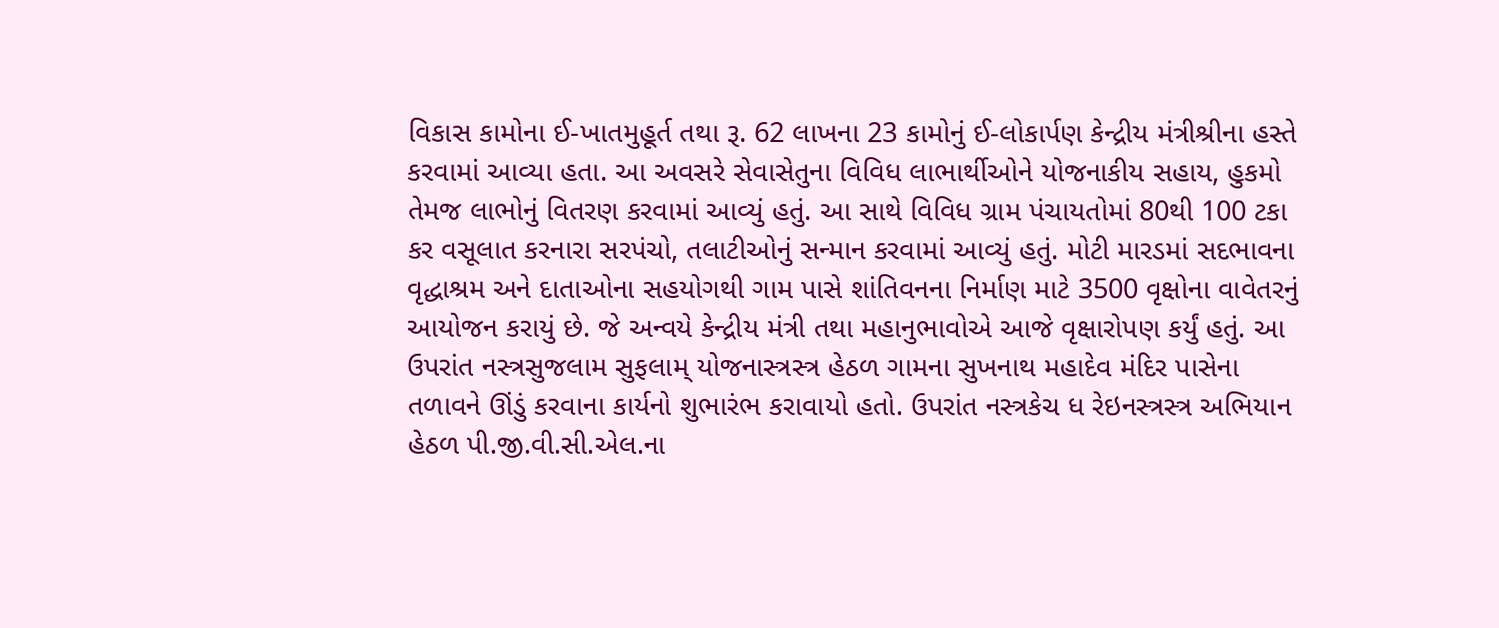વિકાસ કામોના ઈ-ખાતમુહૂર્ત તથા રૂ. 62 લાખના 23 કામોનું ઈ-લોકાર્પણ કેન્દ્રીય મંત્રીશ્રીના હસ્તે કરવામાં આવ્યા હતા. આ અવસરે સેવાસેતુના વિવિધ લાભાર્થીઓને યોજનાકીય સહાય, હુકમો તેમજ લાભોનું વિતરણ કરવામાં આવ્યું હતું. આ સાથે વિવિધ ગ્રામ પંચાયતોમાં 80થી 100 ટકા કર વસૂલાત કરનારા સરપંચો, તલાટીઓનું સન્માન કરવામાં આવ્યું હતું. મોટી મારડમાં સદભાવના વૃદ્ધાશ્રમ અને દાતાઓના સહયોગથી ગામ પાસે શાંતિવનના નિર્માણ માટે 3500 વૃક્ષોના વાવેતરનું આયોજન કરાયું છે. જે અન્વયે કેન્દ્રીય મંત્રી તથા મહાનુભાવોએ આજે વૃક્ષારોપણ કર્યું હતું. આ ઉપરાંત નસ્ત્રસુજલામ સુફલામ્ યોજનાસ્ત્રસ્ત્ર હેઠળ ગામના સુખનાથ મહાદેવ મંદિર પાસેના તળાવને ઊંડું કરવાના કાર્યનો શુભારંભ કરાવાયો હતો. ઉપરાંત નસ્ત્રકેચ ધ રેઇનસ્ત્રસ્ત્ર અભિયાન હેઠળ પી.જી.વી.સી.એલ.ના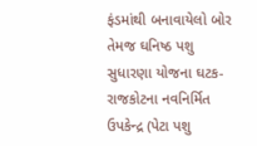ફંડમાંથી બનાવાયેલો બોર તેમજ ઘનિષ્ઠ પશુ સુધારણા યોજના ઘટક- રાજકોટના નવનિર્મિત ઉપકેન્દ્ર (પેટા પશુ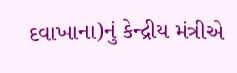દવાખાના)નું કેન્દ્રીય મંત્રીએ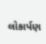લોકાર્પણ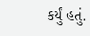કર્યું હતું.